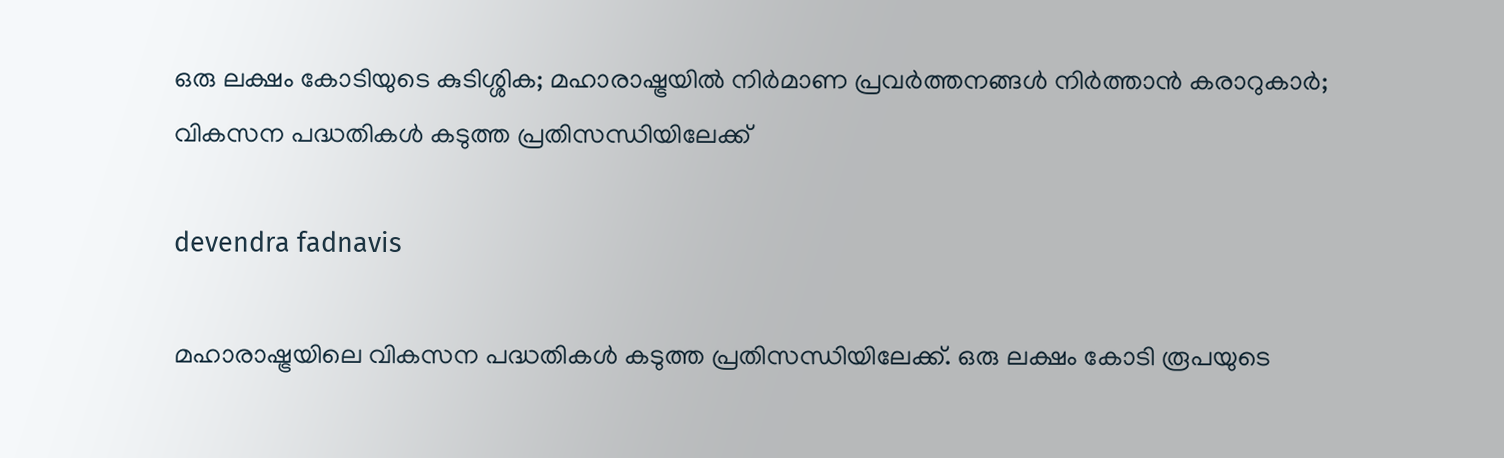ഒരു ലക്ഷം കോടിയുടെ കുടിശ്ശിക; മഹാരാഷ്ട്രയിൽ നിർമാണ പ്രവർത്തനങ്ങൾ നിർത്താൻ കരാറുകാർ; വികസന പദ്ധതികൾ കടുത്ത പ്രതിസന്ധിയിലേക്ക്

devendra fadnavis

മഹാരാഷ്ട്രയിലെ വികസന പദ്ധതികൾ കടുത്ത പ്രതിസന്ധിയിലേക്ക്. ഒരു ലക്ഷം കോടി രൂപയുടെ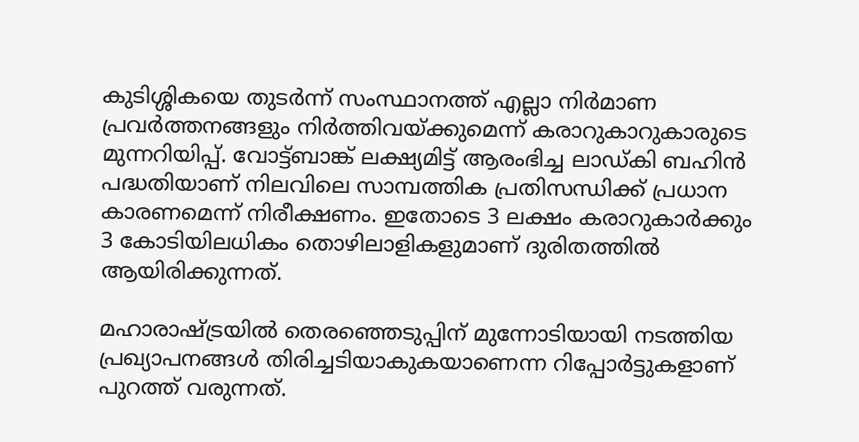കുടിശ്ശികയെ തുടർന്ന് സംസ്ഥാനത്ത് എല്ലാ നിർമാണ പ്രവർത്തനങ്ങളും നിർത്തിവയ്ക്കുമെന്ന് കരാറുകാറുകാരുടെ മുന്നറിയിപ്പ്. വോട്ട്ബാങ്ക് ലക്ഷ്യമിട്ട് ആരംഭിച്ച ലാഡ്‌കി ബഹിൻ പദ്ധതിയാണ് നിലവിലെ സാമ്പത്തിക പ്രതിസന്ധിക്ക് പ്രധാന കാരണമെന്ന് നിരീക്ഷണം. ഇതോടെ 3 ലക്ഷം കരാറുകാർക്കും 3 കോടിയിലധികം തൊഴിലാളികളുമാണ് ദുരിതത്തിൽ ആയിരിക്കുന്നത്.

മഹാരാഷ്ട്രയിൽ തെരഞ്ഞെടുപ്പിന് മുന്നോടിയായി നടത്തിയ പ്രഖ്യാപനങ്ങൾ തിരിച്ചടിയാകുകയാണെന്ന റിപ്പോർട്ടുകളാണ് പുറത്ത് വരുന്നത്.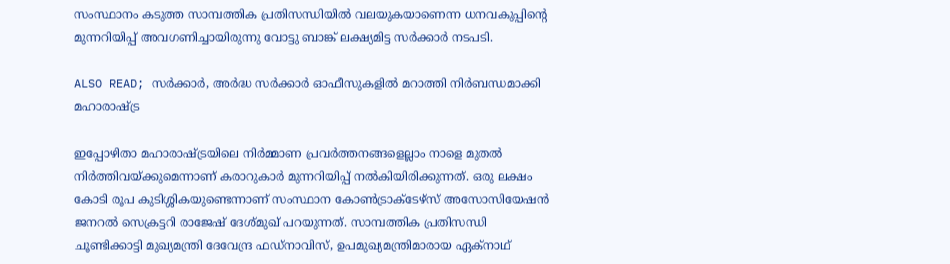സംസ്ഥാനം കടുത്ത സാമ്പത്തിക പ്രതിസന്ധിയിൽ വലയുകയാണെന്ന ധനവകുപ്പിന്‍റെ മുന്നറിയിപ്പ് അവഗണിച്ചായിരുന്നു വോട്ടു ബാങ്ക് ലക്ഷ്യമിട്ട സർക്കാർ നടപടി.

ALSO READ; സര്‍ക്കാര്‍, അര്‍ദ്ധ സര്‍ക്കാര്‍ ഓഫീസുകളില്‍ മറാത്തി നിര്‍ബന്ധമാക്കി മഹാരാഷ്ട്ര

ഇപ്പോഴിതാ മഹാരാഷ്ട്രയിലെ നിർമ്മാണ പ്രവർത്തനങ്ങളെല്ലാം നാളെ മുതൽ നിർത്തിവയ്ക്കുമെന്നാണ് കരാറുകാർ മുന്നറിയിപ്പ് നൽകിയിരിക്കുന്നത്. ഒരു ലക്ഷം കോടി രൂപ കുടിശ്ശികയുണ്ടെന്നാണ് സംസ്ഥാന കോൺട്രാക്‌ടേഴ്‌സ് അസോസിയേഷൻ ജനറൽ സെക്രട്ടറി രാജേഷ് ദേശ്‌മുഖ് പറയുന്നത്. സാമ്പത്തിക പ്രതിസന്ധി ചൂണ്ടിക്കാട്ടി മുഖ്യമന്ത്രി ദേവേന്ദ്ര ഫഡ്‌നാവിസ്, ഉപമുഖ്യമന്ത്രിമാരായ ഏക്‌നാഥ്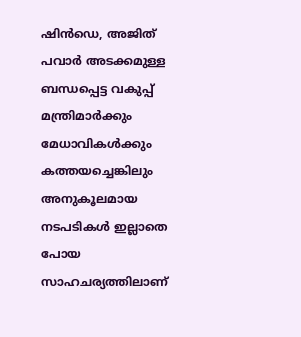ഷിൻഡെ, അജിത് പവാർ അടക്കമുള്ള ബന്ധപ്പെട്ട വകുപ്പ് മന്ത്രിമാർക്കും മേധാവികൾക്കും കത്തയച്ചെങ്കിലും അനുകൂലമായ നടപടികൾ ഇല്ലാതെ പോയ സാഹചര്യത്തിലാണ്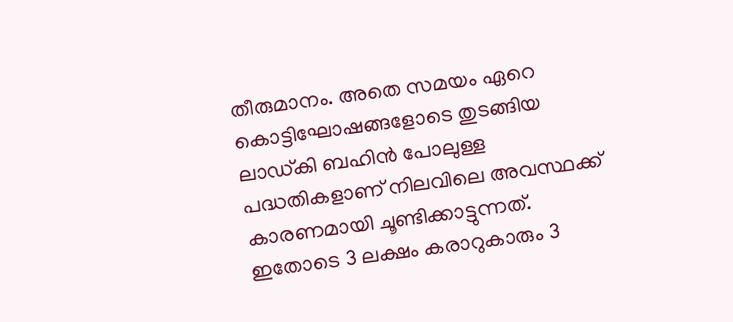തീരുമാനം. അതെ സമയം ഏറെ കൊട്ടിഘോഷങ്ങളോടെ തുടങ്ങിയ ലാഡ്‌കി ബഹിൻ പോലുള്ള പദ്ധതികളാണ് നിലവിലെ അവസ്ഥക്ക് കാരണമായി ചൂണ്ടിക്കാട്ടുന്നത്. ഇതോടെ 3 ലക്ഷം കരാറുകാരും 3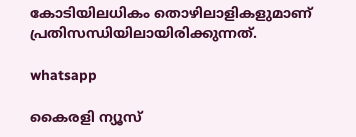കോടിയിലധികം തൊഴിലാളികളുമാണ് പ്രതിസന്ധിയിലായിരിക്കുന്നത്.

whatsapp

കൈരളി ന്യൂസ്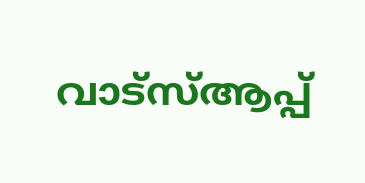വാട്‌സ്ആപ്പ്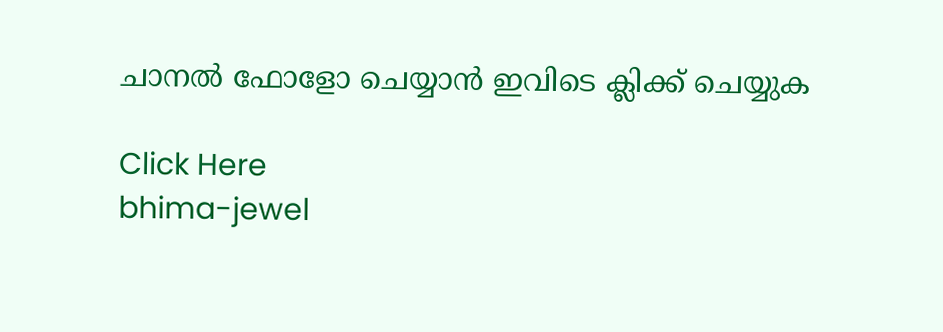ചാനല്‍ ഫോളോ ചെയ്യാന്‍ ഇവിടെ ക്ലിക്ക് ചെയ്യുക

Click Here
bhima-jewel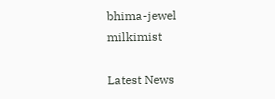bhima-jewel
milkimist

Latest News